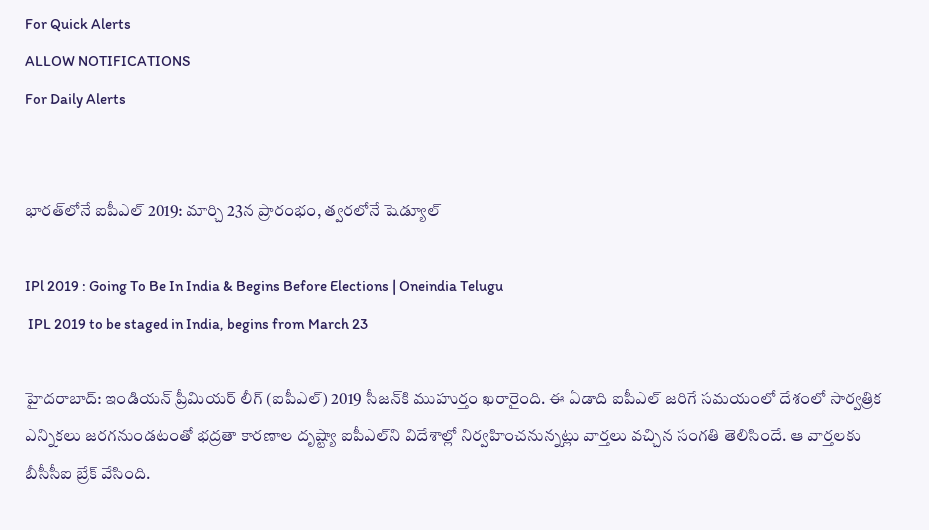For Quick Alerts
ALLOW NOTIFICATIONS
For Daily Alerts


భారత్‌లోనే ఐపీఎల్ 2019: మార్చి 23న ప్రారంభం, త్వరలోనే షెడ్యూల్

IPl 2019 : Going To Be In India & Begins Before Elections | Oneindia Telugu
 IPL 2019 to be staged in India, begins from March 23

హైదరాబాద్: ఇండియన్ ప్రీమియర్ లీగ్ (ఐపీఎల్) 2019 సీజన్‌కి ముహుర్తం ఖరారైంది. ఈ ఏడాది ఐపీఎల్ జరిగే సమయంలో దేశంలో సార్వత్రిక ఎన్నికలు జరగనుండటంతో భద్రతా కారణాల దృష్ట్యా ఐపీఎల్‌ని విదేశాల్లో నిర్వహించనున్నట్లు వార్తలు వచ్చిన సంగతి తెలిసిందే. ఆ వార్తలకు బీసీసీఐ బ్రేక్ వేసింది.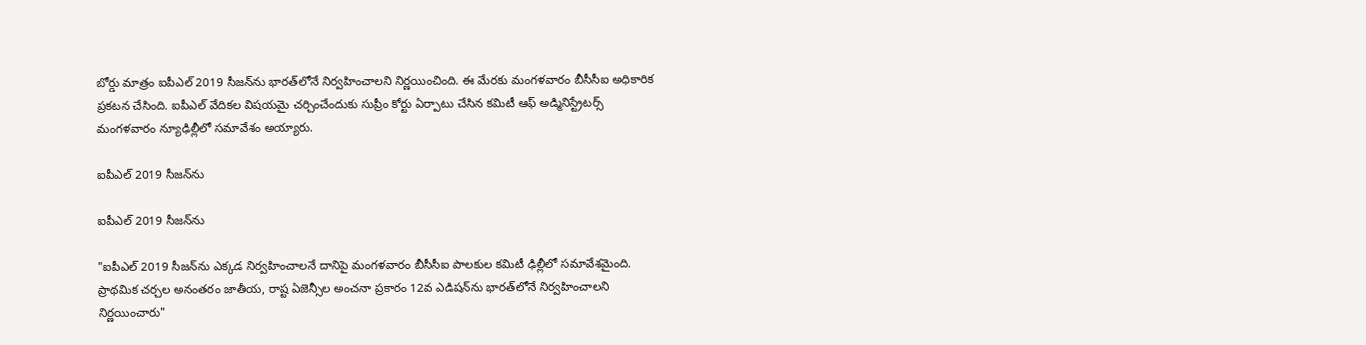బోర్డు మాత్రం ఐపీఎల్ 2019 సీజన్‌ను భారత్‌లోనే నిర్వహించాలని నిర్ణయించింది. ఈ మేరకు మంగళవారం బీసీసీఐ అధికారిక ప్రకటన చేసింది. ఐపీఎల్ వేదికల విషయమై చర్చించేందుకు సుప్రీం కోర్టు ఏర్పాటు చేసిన కమిటీ ఆఫ్ అడ్మినిస్ట్రేటర్స్ మంగళవారం న్యూఢిల్లీలో సమావేశం అయ్యారు.

ఐపీఎల్ 2019 సీజన్‌ను

ఐపీఎల్ 2019 సీజన్‌ను

"ఐపీఎల్ 2019 సీజన్‌ను ఎక్కడ నిర్వహించాలనే దానిపై మంగళవారం బీసీసీఐ పాలకుల కమిటీ ఢిల్లీలో సమావేశమైంది. ప్రాథమిక చర్చల అనంతరం జాతీయ, రాష్ట ఏజెన్సీల అంచనా ప్రకారం 12వ ఎడిషన్‌ను భారత్‌లోనే నిర్వహించాలని నిర్ణయించారు"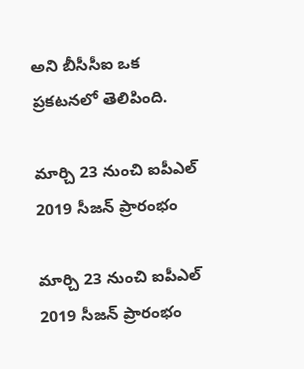అని బీసీసీఐ ఒక ప్రకటనలో తెలిపింది.

మార్చి 23 నుంచి ఐపీఎల్ 2019 సీజన్ ప్రారంభం

మార్చి 23 నుంచి ఐపీఎల్ 2019 సీజన్ ప్రారంభం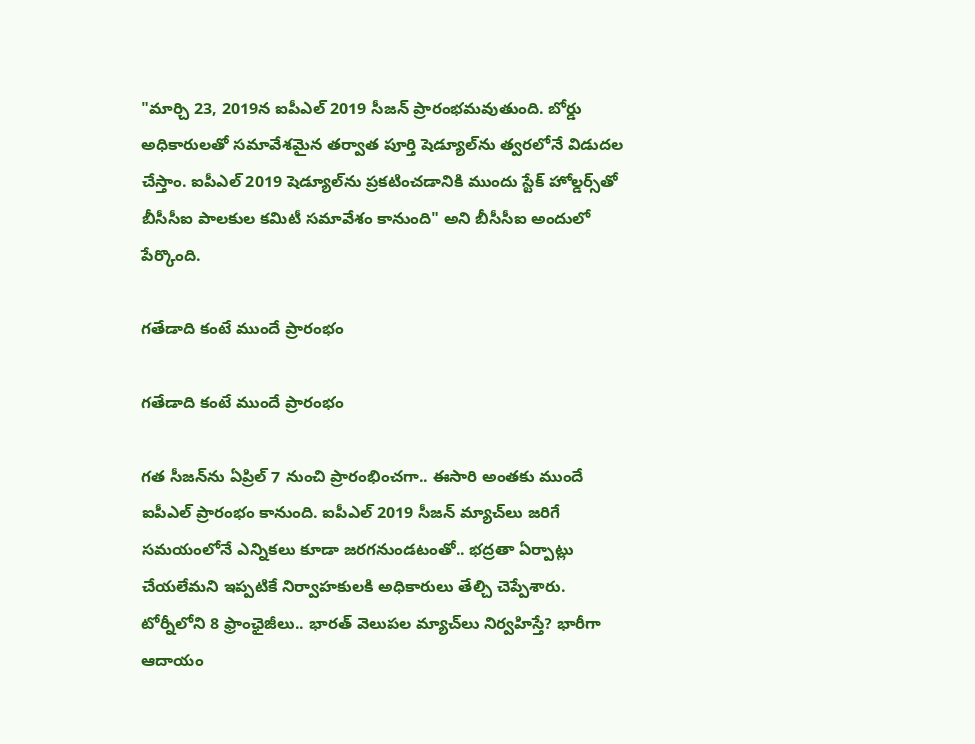"మార్చి 23, 2019న ఐపీఎల్ 2019 సీజన్ ప్రారంభమవుతుంది. బోర్డు అధికారులతో సమావేశమైన తర్వాత పూర్తి షెడ్యూల్‌ను త్వరలోనే విడుదల చేస్తాం. ఐపీఎల్ 2019 షెడ్యూల్‌ను ప్రకటించడానికి ముందు స్టేక్ హోల్డర్స్‌తో బీసీసీఐ పాలకుల కమిటీ సమావేశం కానుంది" అని బీసీసీఐ అందులో పేర్కొంది.

గతేడాది కంటే ముందే ప్రారంభం

గతేడాది కంటే ముందే ప్రారంభం

గత సీజన్‌ను ఏప్రిల్ 7 నుంచి ప్రారంభించగా.. ఈసారి అంతకు ముందే ఐపీఎల్ ప్రారంభం కానుంది. ఐపీఎల్ 2019 సీజన్ మ్యాచ్‌లు జరిగే సమయంలోనే ఎన్నికలు కూడా జరగనుండటంతో.. భద్రతా ఏర్పాట్లు చేయలేమని ఇప్పటికే నిర్వాహకులకి అధికారులు తేల్చి చెప్పేశారు. టోర్నీలోని 8 ఫ్రాంఛైజీలు.. భారత్ వెలుపల మ్యాచ్‌లు నిర్వహిస్తే? భారీగా ఆదాయం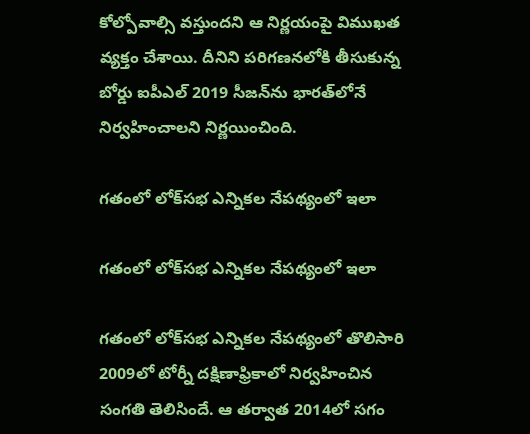కోల్పోవాల్సి వస్తుందని ఆ నిర్ణయంపై విముఖత వ్యక్తం చేశాయి. దీనిని పరిగణనలోకి తీసుకున్న బోర్డు ఐపీఎల్ 2019 సీజన్‌ను భారత్‌లోనే నిర్వహించాలని నిర్ణయించింది.

గతంలో లోక్‌సభ ఎన్నికల నేపథ్యంలో ఇలా

గతంలో లోక్‌సభ ఎన్నికల నేపథ్యంలో ఇలా

గతంలో లోక్‌సభ ఎన్నికల నేపథ్యంలో తొలిసారి 2009లో టోర్నీ దక్షిణాఫ్రికాలో నిర్వహించిన సంగతి తెలిసిందే. ఆ తర్వాత 2014లో సగం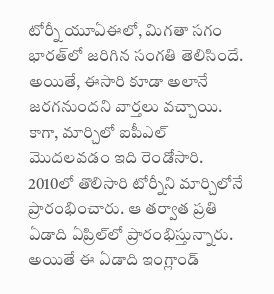టోర్నీ యూఏఈలో, మిగతా సగం భారత్‌లో జరిగిన సంగతి తెలిసిందే. అయితే, ఈసారి కూడా అలానే జరగనుందని వార్తలు వచ్చాయి. కాగా, మార్చిలో ఐపీఎల్ మొదలవడం ఇది రెండోసారి. 2010లో తొలిసారి టోర్నీని మార్చిలోనే ప్రారంభించారు. ఆ తర్వాత ప్రతి ఏడాది ఏప్రిల్‌లో ప్రారంభిస్తున్నారు. అయితే ఈ ఏడాది ఇంగ్లాండ్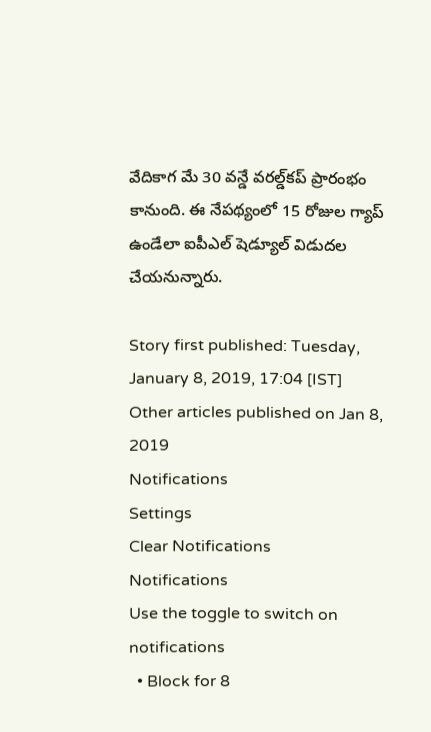వేదికాగ మే 30 వన్డే వరల్డ్‌కప్ ప్రారంభం కానుంది. ఈ నేపథ్యంలో 15 రోజుల గ్యాప్ ఉండేలా ఐపీఎల్ షెడ్యూల్ విడుదల చేయనున్నారు.

Story first published: Tuesday, January 8, 2019, 17:04 [IST]
Other articles published on Jan 8, 2019
Notifications
Settings
Clear Notifications
Notifications
Use the toggle to switch on notifications
  • Block for 8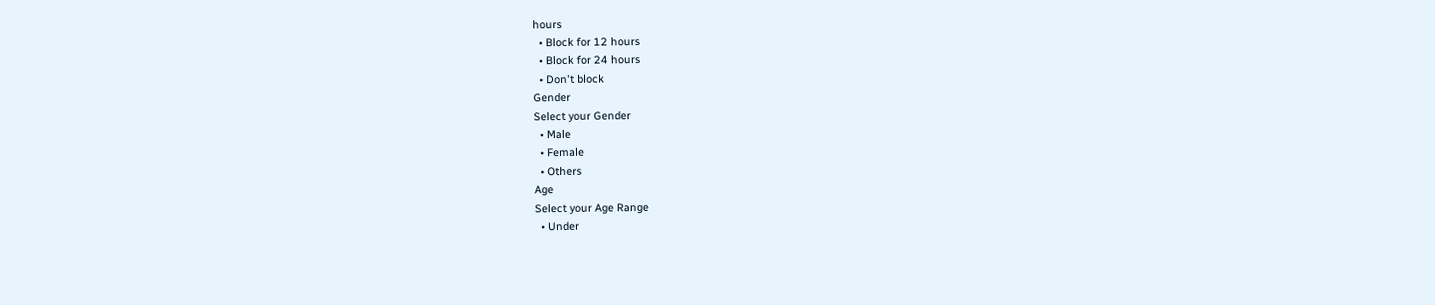hours
  • Block for 12 hours
  • Block for 24 hours
  • Don't block
Gender
Select your Gender
  • Male
  • Female
  • Others
Age
Select your Age Range
  • Under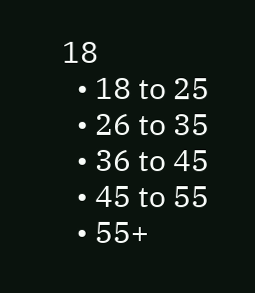18
  • 18 to 25
  • 26 to 35
  • 36 to 45
  • 45 to 55
  • 55+